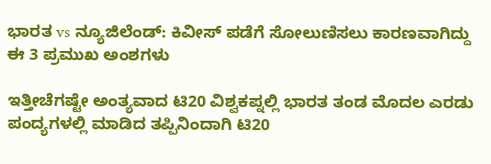ಭಾರತ vs ನ್ಯೂಜಿಲೆಂಡ್: ಕಿವೀಸ್ ಪಡೆಗೆ ಸೋಲುಣಿಸಲು ಕಾರಣವಾಗಿದ್ದು ಈ 3 ಪ್ರಮುಖ ಅಂಶಗಳು

ಇತ್ತೀಚೆಗಷ್ಟೇ ಅಂತ್ಯವಾದ ಟಿ20 ವಿಶ್ವಕಪ್ನಲ್ಲಿ ಭಾರತ ತಂಡ ಮೊದಲ ಎರಡು ಪಂದ್ಯಗಳಲ್ಲಿ ಮಾಡಿದ ತಪ್ಪಿನಿಂದಾಗಿ ಟಿ20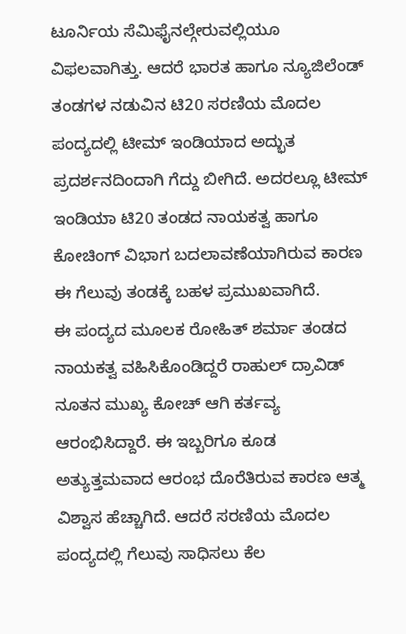ಟೂರ್ನಿಯ ಸೆಮಿಫೈನಲ್ಗೇರುವಲ್ಲಿಯೂ ವಿಫಲವಾಗಿತ್ತು. ಆದರೆ ಭಾರತ ಹಾಗೂ ನ್ಯೂಜಿಲೆಂಡ್ ತಂಡಗಳ ನಡುವಿನ ಟಿ20 ಸರಣಿಯ ಮೊದಲ ಪಂದ್ಯದಲ್ಲಿ ಟೀಮ್ ಇಂಡಿಯಾದ ಅದ್ಭುತ ಪ್ರದರ್ಶನದಿಂದಾಗಿ ಗೆದ್ದು ಬೀಗಿದೆ. ಅದರಲ್ಲೂ ಟೀಮ್ ಇಂಡಿಯಾ ಟಿ20 ತಂಡದ ನಾಯಕತ್ವ ಹಾಗೂ ಕೋಚಿಂಗ್ ವಿಭಾಗ ಬದಲಾವಣೆಯಾಗಿರುವ ಕಾರಣ ಈ ಗೆಲುವು ತಂಡಕ್ಕೆ ಬಹಳ ಪ್ರಮುಖವಾಗಿದೆ.
ಈ ಪಂದ್ಯದ ಮೂಲಕ ರೋಹಿತ್ ಶರ್ಮಾ ತಂಡದ ನಾಯಕತ್ವ ವಹಿಸಿಕೊಂಡಿದ್ದರೆ ರಾಹುಲ್ ದ್ರಾವಿಡ್ ನೂತನ ಮುಖ್ಯ ಕೋಚ್ ಆಗಿ ಕರ್ತವ್ಯ ಆರಂಭಿಸಿದ್ದಾರೆ. ಈ ಇಬ್ಬರಿಗೂ ಕೂಡ ಅತ್ಯುತ್ತಮವಾದ ಆರಂಭ ದೊರೆತಿರುವ ಕಾರಣ ಆತ್ಮ ವಿಶ್ವಾಸ ಹೆಚ್ಚಾಗಿದೆ. ಆದರೆ ಸರಣಿಯ ಮೊದಲ ಪಂದ್ಯದಲ್ಲಿ ಗೆಲುವು ಸಾಧಿಸಲು ಕೆಲ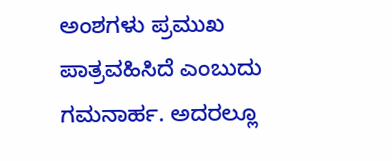ಅಂಶಗಳು ಪ್ರಮುಖ ಪಾತ್ರವಹಿಸಿದೆ ಎಂಬುದು ಗಮನಾರ್ಹ. ಅದರಲ್ಲೂ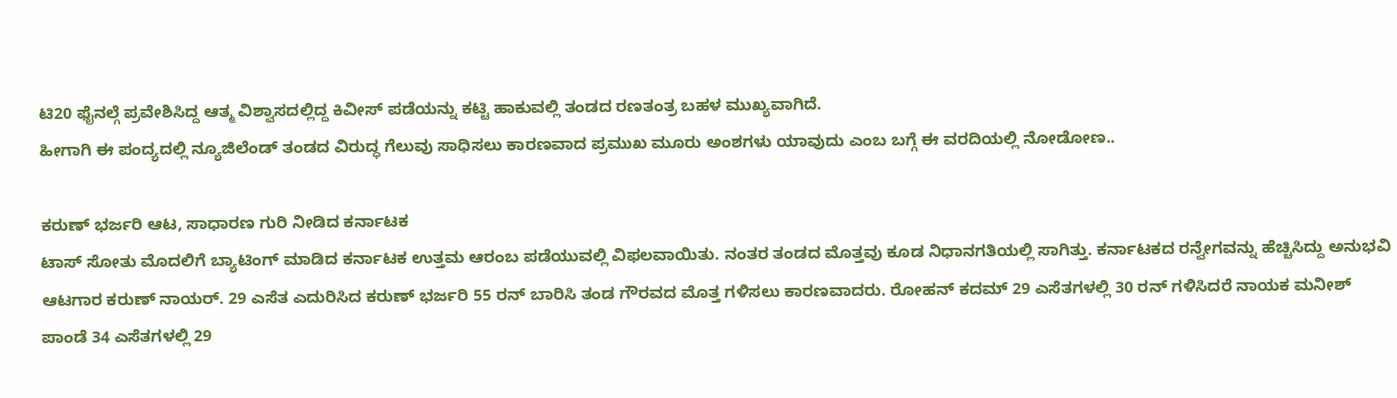ಟಿ20 ಫೈನಲ್ಗೆ ಪ್ರವೇಶಿಸಿದ್ದ ಆತ್ಮ ವಿಶ್ವಾಸದಲ್ಲಿದ್ದ ಕಿವೀಸ್ ಪಡೆಯನ್ನು ಕಟ್ಟಿ ಹಾಕುವಲ್ಲಿ ತಂಡದ ರಣತಂತ್ರ ಬಹಳ ಮುಖ್ಯವಾಗಿದೆ.
ಹೀಗಾಗಿ ಈ ಪಂದ್ಯದಲ್ಲಿ ನ್ಯೂಜಿಲೆಂಡ್ ತಂಡದ ವಿರುದ್ಧ ಗೆಲುವು ಸಾಧಿಸಲು ಕಾರಣವಾದ ಪ್ರಮುಖ ಮೂರು ಅಂಶಗಳು ಯಾವುದು ಎಂಬ ಬಗ್ಗೆ ಈ ವರದಿಯಲ್ಲಿ ನೋಡೋಣ..

ಕರುಣ್ ಭರ್ಜರಿ ಆಟ, ಸಾಧಾರಣ ಗುರಿ ನೀಡಿದ ಕರ್ನಾಟಕ
ಟಾಸ್ ಸೋತು ಮೊದಲಿಗೆ ಬ್ಯಾಟಿಂಗ್ ಮಾಡಿದ ಕರ್ನಾಟಕ ಉತ್ತಮ ಆರಂಬ ಪಡೆಯುವಲ್ಲಿ ವಿಫಲವಾಯಿತು. ನಂತರ ತಂಡದ ಮೊತ್ತವು ಕೂಡ ನಿಧಾನಗತಿಯಲ್ಲಿ ಸಾಗಿತ್ತು. ಕರ್ನಾಟಕದ ರನ್ವೇಗವನ್ನು ಹೆಚ್ಚಿಸಿದ್ದು ಅನುಭವಿ ಆಟಗಾರ ಕರುಣ್ ನಾಯರ್. 29 ಎಸೆತ ಎದುರಿಸಿದ ಕರುಣ್ ಭರ್ಜರಿ 55 ರನ್ ಬಾರಿಸಿ ತಂಡ ಗೌರವದ ಮೊತ್ತ ಗಳಿಸಲು ಕಾರಣವಾದರು. ರೋಹನ್ ಕದಮ್ 29 ಎಸೆತಗಳಲ್ಲಿ 30 ರನ್ ಗಳಿಸಿದರೆ ನಾಯಕ ಮನೀಶ್ ಪಾಂಡೆ 34 ಎಸೆತಗಳಲ್ಲಿ 29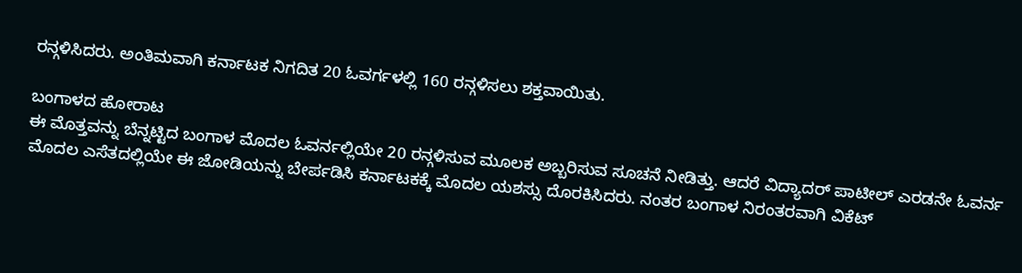ರನ್ಗಳಿಸಿದರು. ಅಂತಿಮವಾಗಿ ಕರ್ನಾಟಕ ನಿಗದಿತ 20 ಓವರ್ಗಳಲ್ಲಿ 160 ರನ್ಗಳಿಸಲು ಶಕ್ತವಾಯಿತು.

ಬಂಗಾಳದ ಹೋರಾಟ
ಈ ಮೊತ್ತವನ್ನು ಬೆನ್ನಟ್ಟಿದ ಬಂಗಾಳ ಮೊದಲ ಓವರ್ನಲ್ಲಿಯೇ 20 ರನ್ಗಳಿಸುವ ಮೂಲಕ ಅಬ್ಬರಿಸುವ ಸೂಚನೆ ನೀಡಿತ್ತು. ಆದರೆ ವಿದ್ಯಾದರ್ ಪಾಟೀಲ್ ಎರಡನೇ ಓವರ್ನ ಮೊದಲ ಎಸೆತದಲ್ಲಿಯೇ ಈ ಜೋಡಿಯನ್ನು ಬೇರ್ಪಡಿಸಿ ಕರ್ನಾಟಕಕ್ಕೆ ಮೊದಲ ಯಶಸ್ಸು ದೊರಕಿಸಿದರು. ನಂತರ ಬಂಗಾಳ ನಿರಂತರವಾಗಿ ವಿಕೆಟ್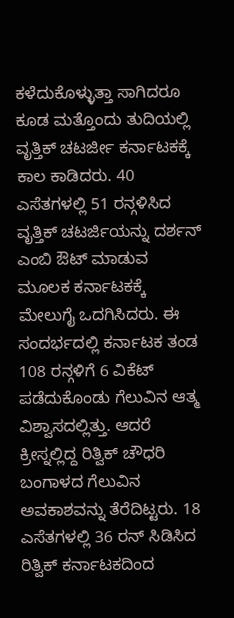ಕಳೆದುಕೊಳ್ಳುತ್ತಾ ಸಾಗಿದರೂ ಕೂಡ ಮತ್ತೊಂದು ತುದಿಯಲ್ಲಿ ವೃತ್ತಿಕ್ ಚಟರ್ಜೀ ಕರ್ನಾಟಕಕ್ಕೆ ಕಾಲ ಕಾಡಿದರು. 40 ಎಸೆತಗಳಲ್ಲಿ 51 ರನ್ಗಳಿಸಿದ ವೃತ್ತಿಕ್ ಚಟರ್ಜಿಯನ್ನು ದರ್ಶನ್ ಎಂಬಿ ಔಟ್ ಮಾಡುವ ಮೂಲಕ ಕರ್ನಾಟಕಕ್ಕೆ ಮೇಲುಗೈ ಒದಗಿಸಿದರು. ಈ ಸಂದರ್ಭದಲ್ಲಿ ಕರ್ನಾಟಕ ತಂಡ 108 ರನ್ಗಳಿಗೆ 6 ವಿಕೆಟ್ ಪಡೆದುಕೊಂಡು ಗೆಲುವಿನ ಆತ್ಮ ವಿಶ್ವಾಸದಲ್ಲಿತ್ತು. ಆದರೆ ಕ್ರೀಸ್ನಲ್ಲಿದ್ದ ರಿತ್ವಿಕ್ ಚೌಧರಿ ಬಂಗಾಳದ ಗೆಲುವಿನ ಅವಕಾಶವನ್ನು ತೆರೆದಿಟ್ಟರು. 18 ಎಸೆತಗಳಲ್ಲಿ 36 ರನ್ ಸಿಡಿಸಿದ ರಿತ್ವಿಕ್ ಕರ್ನಾಟಕದಿಂದ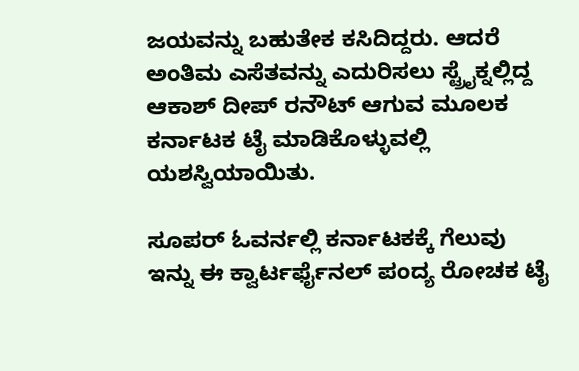ಜಯವನ್ನು ಬಹುತೇಕ ಕಸಿದಿದ್ದರು. ಆದರೆ ಅಂತಿಮ ಎಸೆತವನ್ನು ಎದುರಿಸಲು ಸ್ಟ್ರೈಕ್ನಲ್ಲಿದ್ದ ಆಕಾಶ್ ದೀಪ್ ರನೌಟ್ ಆಗುವ ಮೂಲಕ ಕರ್ನಾಟಕ ಟೈ ಮಾಡಿಕೊಳ್ಳುವಲ್ಲಿ ಯಶಸ್ವಿಯಾಯಿತು.

ಸೂಪರ್ ಓವರ್ನಲ್ಲಿ ಕರ್ನಾಟಕಕ್ಕೆ ಗೆಲುವು
ಇನ್ನು ಈ ಕ್ವಾರ್ಟರ್ಫೈನಲ್ ಪಂದ್ಯ ರೋಚಕ ಟೈ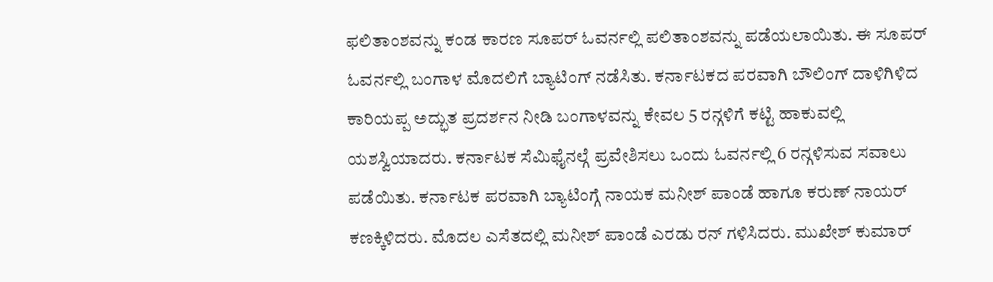ಫಲಿತಾಂಶವನ್ನು ಕಂಡ ಕಾರಣ ಸೂಪರ್ ಓವರ್ನಲ್ಲಿ ಪಲಿತಾಂಶವನ್ನು ಪಡೆಯಲಾಯಿತು. ಈ ಸೂಪರ್ ಓವರ್ನಲ್ಲಿ ಬಂಗಾಳ ಮೊದಲಿಗೆ ಬ್ಯಾಟಿಂಗ್ ನಡೆಸಿತು. ಕರ್ನಾಟಕದ ಪರವಾಗಿ ಬೌಲಿಂಗ್ ದಾಳಿಗಿಳಿದ ಕಾರಿಯಪ್ಪ ಅದ್ಭುತ ಪ್ರದರ್ಶನ ನೀಡಿ ಬಂಗಾಳವನ್ನು ಕೇವಲ 5 ರನ್ಗಳಿಗೆ ಕಟ್ಟಿ ಹಾಕುವಲ್ಲಿ ಯಶಸ್ವಿಯಾದರು. ಕರ್ನಾಟಕ ಸೆಮಿಫೈನಲ್ಗೆ ಪ್ರವೇಶಿಸಲು ಒಂದು ಓವರ್ನಲ್ಲಿ 6 ರನ್ಗಳಿಸುವ ಸವಾಲು ಪಡೆಯಿತು. ಕರ್ನಾಟಕ ಪರವಾಗಿ ಬ್ಯಾಟಿಂಗ್ಗೆ ನಾಯಕ ಮನೀಶ್ ಪಾಂಡೆ ಹಾಗೂ ಕರುಣ್ ನಾಯರ್ ಕಣಕ್ಕಿಳಿದರು. ಮೊದಲ ಎಸೆತದಲ್ಲಿ ಮನೀಶ್ ಪಾಂಡೆ ಎರಡು ರನ್ ಗಳಿಸಿದರು. ಮುಖೇಶ್ ಕುಮಾರ್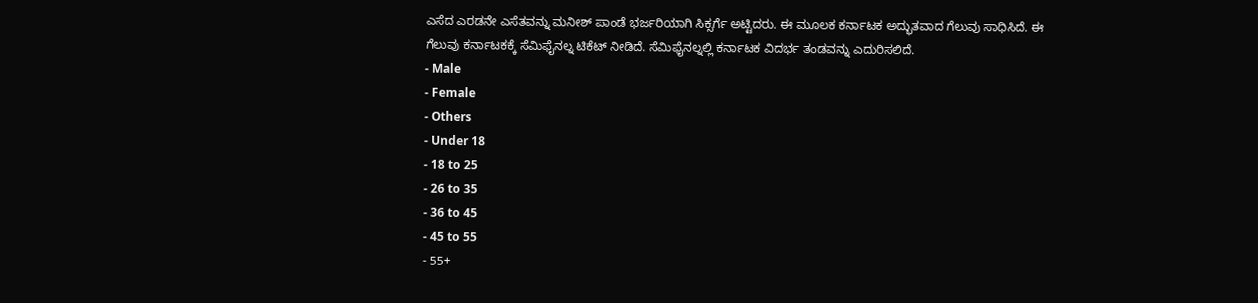ಎಸೆದ ಎರಡನೇ ಎಸೆತವನ್ನು ಮನೀಶ್ ಪಾಂಡೆ ಭರ್ಜರಿಯಾಗಿ ಸಿಕ್ಸರ್ಗೆ ಅಟ್ಟಿದರು. ಈ ಮೂಲಕ ಕರ್ನಾಟಕ ಅದ್ಭುತವಾದ ಗೆಲುವು ಸಾಧಿಸಿದೆ. ಈ ಗೆಲುವು ಕರ್ನಾಟಕಕ್ಕೆ ಸೆಮಿಫೈನಲ್ನ ಟಿಕೆಟ್ ನೀಡಿದೆ. ಸೆಮಿಫೈನಲ್ನಲ್ಲಿ ಕರ್ನಾಟಕ ವಿದರ್ಭ ತಂಡವನ್ನು ಎದುರಿಸಲಿದೆ.
- Male
- Female
- Others
- Under 18
- 18 to 25
- 26 to 35
- 36 to 45
- 45 to 55
- 55+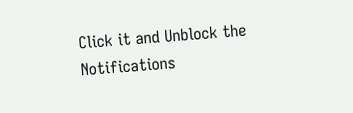Click it and Unblock the Notifications